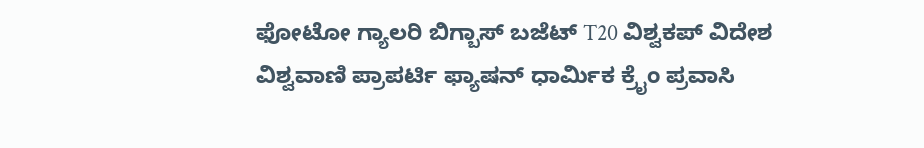ಫೋಟೋ ಗ್ಯಾಲರಿ ಬಿಗ್ಬಾಸ್ ಬಜೆಟ್ T20 ವಿಶ್ವಕಪ್ ವಿದೇಶ ವಿಶ್ವವಾಣಿ ಪ್ರಾಪರ್ಟಿ ಫ್ಯಾಷನ್ ಧಾರ್ಮಿಕ ಕ್ರೈಂ ಪ್ರವಾಸಿ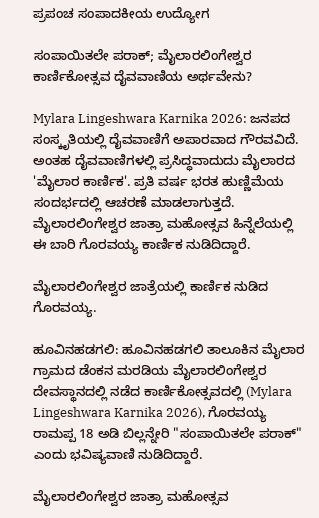ಪ್ರಪಂಚ ಸಂಪಾದಕೀಯ ಉದ್ಯೋಗ

ಸಂಪಾಯಿತಲೇ ಪರಾಕ್; ಮೈಲಾರಲಿಂಗೇಶ್ವರ ಕಾರ್ಣಿಕೋತ್ಸವ ದೈವವಾಣಿಯ ಅರ್ಥವೇನು?

Mylara Lingeshwara Karnika 2026: ಜನಪದ ಸಂಸ್ಕೃತಿಯಲ್ಲಿ ದೈವವಾಣಿಗೆ ಅಪಾರವಾದ ಗೌರವವಿದೆ. ಅಂತಹ ದೈವವಾಣಿಗಳಲ್ಲಿ ಪ್ರಸಿದ್ಧವಾದುದು ಮೈಲಾರದ 'ಮೈಲಾರ ಕಾರ್ಣಿಕ'. ಪ್ರತಿ ವರ್ಷ ಭರತ ಹುಣ್ಣಿಮೆಯ ಸಂದರ್ಭದಲ್ಲಿ ಆಚರಣೆ ಮಾಡಲಾಗುತ್ತದೆ. ಮೈಲಾರಲಿಂಗೇಶ್ವರ ಜಾತ್ರಾ ಮಹೋತ್ಸವ ಹಿನ್ನೆಲೆಯಲ್ಲಿ ಈ ಬಾರಿ ಗೊರವಯ್ಯ ಕಾರ್ಣಿಕ ನುಡಿದಿದ್ದಾರೆ.

ಮೈಲಾರಲಿಂಗೇಶ್ವರ ಜಾತ್ರೆಯಲ್ಲಿ ಕಾರ್ಣಿಕ ನುಡಿದ ಗೊರವಯ್ಯ.

ಹೂವಿನಹಡಗಲಿ: ಹೂವಿನಹಡಗಲಿ ತಾಲೂಕಿನ ಮೈಲಾರ ಗ್ರಾಮದ ಡೆಂಕನ ಮರಡಿಯ ಮೈಲಾರಲಿಂಗೇಶ್ವರ ದೇವಸ್ಥಾನದಲ್ಲಿ ನಡೆದ ಕಾರ್ಣಿಕೋತ್ಸವದಲ್ಲಿ (Mylara Lingeshwara Karnika 2026), ಗೊರವಯ್ಯ ರಾಮಪ್ಪ 18 ಅಡಿ ಬಿಲ್ಲನ್ನೇರಿ "ಸಂಪಾಯಿತಲೇ ಪರಾಕ್" ಎಂದು ಭವಿಷ್ಯವಾಣಿ ನುಡಿದಿದ್ದಾರೆ.

ಮೈಲಾರಲಿಂಗೇಶ್ವರ ಜಾತ್ರಾ ಮಹೋತ್ಸವ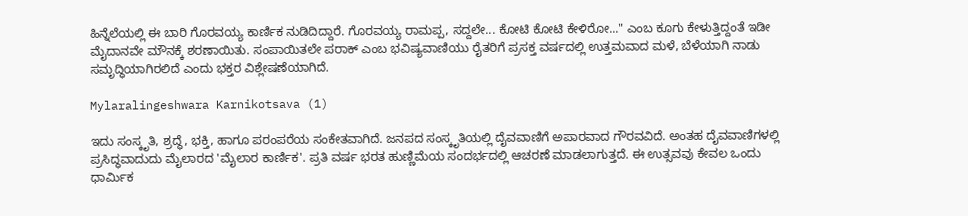ಹಿನ್ನೆಲೆಯಲ್ಲಿ ಈ ಬಾರಿ ಗೊರವಯ್ಯ ಕಾರ್ಣಿಕ ನುಡಿದಿದ್ದಾರೆ. ಗೊರವಯ್ಯ ರಾಮಪ್ಪ, ಸದ್ದಲೇ... ಕೋಟಿ ಕೋಟಿ ಕೇಳಿರೋ..." ಎಂಬ ಕೂಗು ಕೇಳುತ್ತಿದ್ದಂತೆ ಇಡೀ ಮೈದಾನವೇ ಮೌನಕ್ಕೆ ಶರಣಾಯಿತು. ಸಂಪಾಯಿತಲೇ ಪರಾಕ್ ಎಂಬ ಭವಿಷ್ಯವಾಣಿಯು ರೈತರಿಗೆ ಪ್ರಸಕ್ತ ವರ್ಷದಲ್ಲಿ ಉತ್ತಮವಾದ ಮಳೆ, ಬೆಳೆಯಾಗಿ ನಾಡು ಸಮೃದ್ಧಿಯಾಗಿರಲಿದೆ ಎಂದು ಭಕ್ತರ ವಿಶ್ಲೇಷಣೆಯಾಗಿದೆ.

Mylaralingeshwara Karnikotsava (1)

ಇದು ಸಂಸ್ಕೃತಿ, ಶ್ರದ್ಧೆ, ಭಕ್ತಿ, ಹಾಗೂ ಪರಂಪರೆಯ ಸಂಕೇತವಾಗಿದೆ. ಜನಪದ ಸಂಸ್ಕೃತಿಯಲ್ಲಿ ದೈವವಾಣಿಗೆ ಅಪಾರವಾದ ಗೌರವವಿದೆ. ಅಂತಹ ದೈವವಾಣಿಗಳಲ್ಲಿ ಪ್ರಸಿದ್ಧವಾದುದು ಮೈಲಾರದ 'ಮೈಲಾರ ಕಾರ್ಣಿಕ'. ಪ್ರತಿ ವರ್ಷ ಭರತ ಹುಣ್ಣಿಮೆಯ ಸಂದರ್ಭದಲ್ಲಿ ಆಚರಣೆ ಮಾಡಲಾಗುತ್ತದೆ. ಈ ಉತ್ಸವವು ಕೇವಲ ಒಂದು ಧಾರ್ಮಿಕ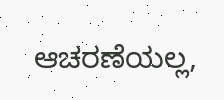ಆಚರಣೆಯಲ್ಲ,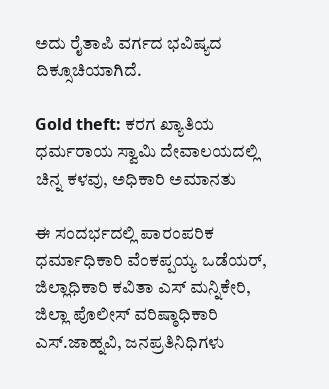ಅದು ರೈತಾಪಿ ವರ್ಗದ ಭವಿಷ್ಯದ ದಿಕ್ಸೂಚಿಯಾಗಿದೆ.

Gold theft: ಕರಗ ಖ್ಯಾತಿಯ ಧರ್ಮರಾಯ ಸ್ವಾಮಿ ದೇವಾಲಯದಲ್ಲಿ ಚಿನ್ನ ಕಳವು, ಅಧಿಕಾರಿ ಅಮಾನತು

ಈ ಸಂದರ್ಭದಲ್ಲಿ ಪಾರಂಪರಿಕ ಧರ್ಮಾಧಿಕಾರಿ ವೆಂಕಪ್ಪಯ್ಯ ಒಡೆಯರ್, ಜಿಲ್ಲಾಧಿಕಾರಿ ಕವಿತಾ ಎಸ್ ಮನ್ನಿಕೇರಿ, ಜಿಲ್ಲಾ ಪೊಲೀಸ್ ವರಿಷ್ಠಾಧಿಕಾರಿ ಎಸ್.ಜಾಹ್ನವಿ, ಜನಪ್ರತಿನಿಧಿಗಳು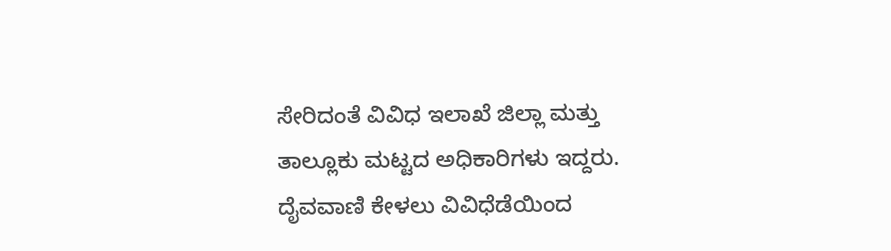ಸೇರಿದಂತೆ ವಿವಿಧ ಇಲಾಖೆ ಜಿಲ್ಲಾ ಮತ್ತು ತಾಲ್ಲೂಕು ಮಟ್ಟದ ಅಧಿಕಾರಿಗಳು ಇದ್ದರು. ದೈವವಾಣಿ ಕೇಳಲು ವಿವಿಧೆಡೆಯಿಂದ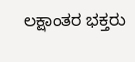ಲಕ್ಷಾಂತರ ಭಕ್ತರು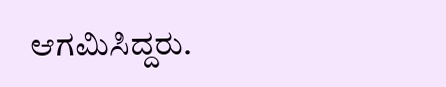ಆಗಮಿಸಿದ್ದರು.